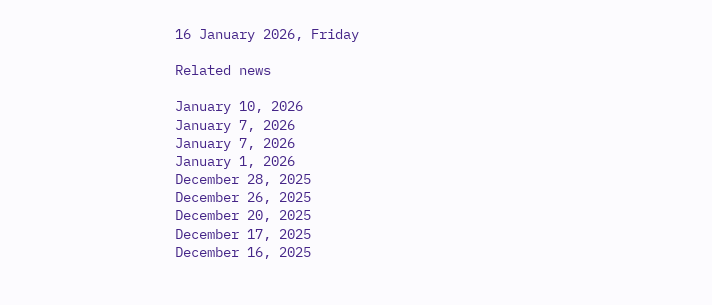16 January 2026, Friday

Related news

January 10, 2026
January 7, 2026
January 7, 2026
January 1, 2026
December 28, 2025
December 26, 2025
December 20, 2025
December 17, 2025
December 16, 2025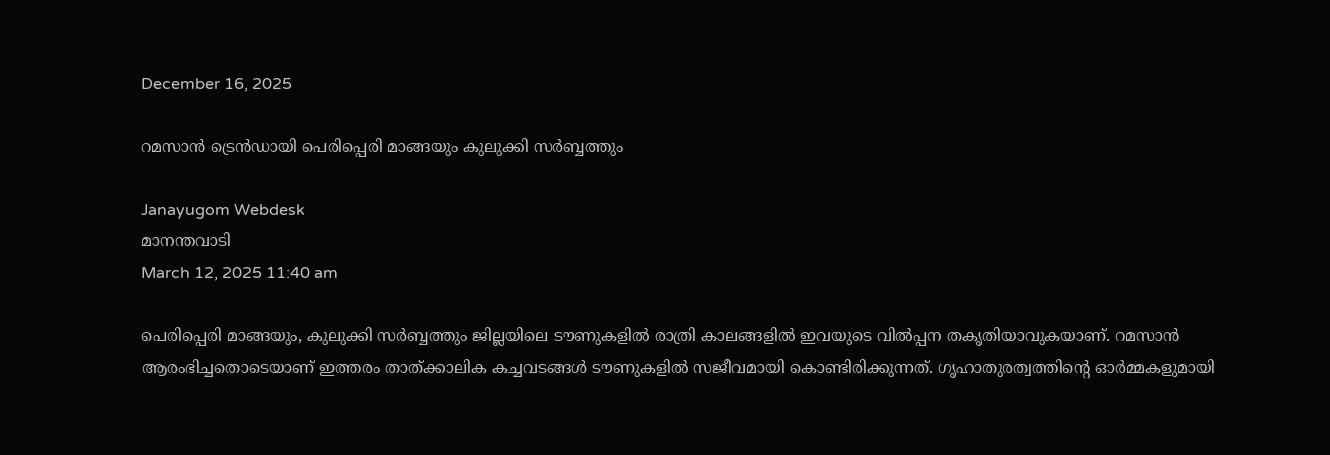December 16, 2025

റമസാൻ ട്രെൻഡായി പെരിപ്പെരി മാങ്ങയും കുലുക്കി സർബ്ബത്തും

Janayugom Webdesk
മാനന്തവാടി
March 12, 2025 11:40 am

പെരിപ്പെരി മാങ്ങയും, കുലുക്കി സർബ്ബത്തും ജില്ലയിലെ ടൗണുകളിൽ രാത്രി കാലങ്ങളിൽ ഇവയുടെ വിൽപ്പന തകൃതിയാവുകയാണ്. റമസാൻ ആരംഭിച്ചതൊടെയാണ് ഇത്തരം താത്ക്കാലിക കച്ചവടങ്ങൾ ടൗണുകളിൽ സജീവമായി കൊണ്ടിരിക്കുന്നത്. ഗൃഹാതുരത്വത്തിൻ്റെ ഓർമ്മകളുമായി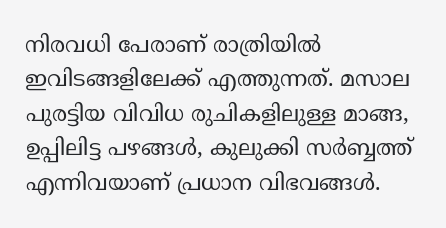നിരവധി പേരാണ് രാത്രിയിൽ ഇവിടങ്ങളിലേക്ക് എത്തുന്നത്. മസാല പുരട്ടിയ വിവിധ രുചികളിലുള്ള മാങ്ങ, ഉപ്പിലിട്ട പഴങ്ങൾ, കുലുക്കി സർബ്ബത്ത് എന്നിവയാണ് പ്രധാന വിഭവങ്ങൾ.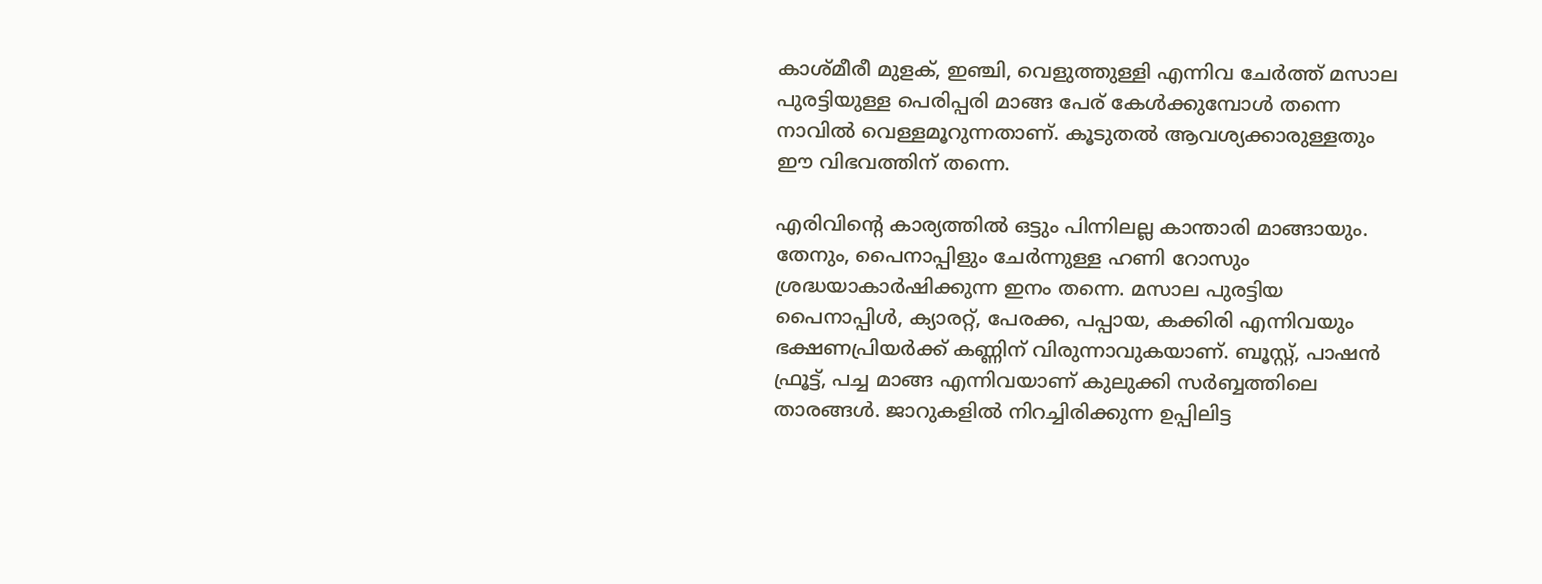കാശ്മീരീ മുളക്, ഇഞ്ചി, വെളുത്തുള്ളി എന്നിവ ചേർത്ത് മസാല പുരട്ടിയുള്ള പെരിപ്പരി മാങ്ങ പേര് കേൾക്കുമ്പോൾ തന്നെ നാവിൽ വെള്ളമൂറുന്നതാണ്. കൂടുതൽ ആവശ്യക്കാരുള്ളതും ഈ വിഭവത്തിന് തന്നെ.

എരിവിന്റെ കാര്യത്തിൽ ഒട്ടും പിന്നിലല്ല കാന്താരി മാങ്ങായും. തേനും, പൈനാപ്പിളും ചേർന്നുള്ള ഹണി റോസും ശ്രദ്ധയാകാർഷിക്കുന്ന ഇനം തന്നെ. മസാല പുരട്ടിയ പൈനാപ്പിൾ, ക്യാരറ്റ്, പേരക്ക, പപ്പായ, കക്കിരി എന്നിവയും ഭക്ഷണപ്രിയർക്ക് കണ്ണിന് വിരുന്നാവുകയാണ്. ബൂസ്റ്റ്, പാഷൻ ഫ്രൂട്ട്, പച്ച മാങ്ങ എന്നിവയാണ് കുലുക്കി സർബ്ബത്തിലെ താരങ്ങൾ. ജാറുകളിൽ നിറച്ചിരിക്കുന്ന ഉപ്പിലിട്ട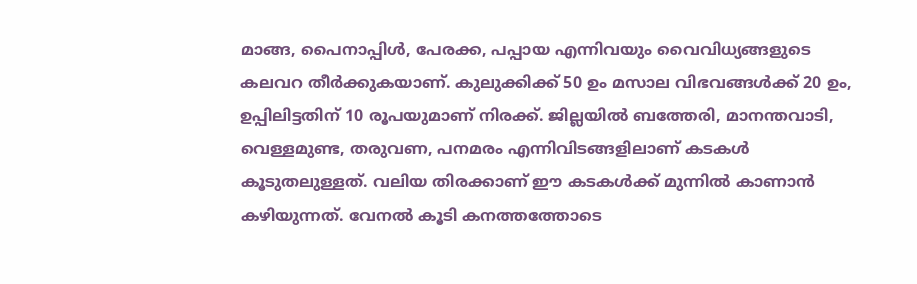മാങ്ങ, പൈനാപ്പിൾ, പേരക്ക, പപ്പായ എന്നിവയും വൈവിധ്യങ്ങളുടെ കലവറ തീർക്കുകയാണ്. കുലുക്കിക്ക് 50 ഉം മസാല വിഭവങ്ങൾക്ക് 20 ഉം, ഉപ്പിലിട്ടതിന് 10 രൂപയുമാണ് നിരക്ക്. ജില്ലയിൽ ബത്തേരി, മാനന്തവാടി, വെള്ളമുണ്ട, തരുവണ, പനമരം എന്നിവിടങ്ങളിലാണ് കടകൾ കൂടുതലുള്ളത്. വലിയ തിരക്കാണ് ഈ കടകൾക്ക് മുന്നിൽ കാണാൻ കഴിയുന്നത്. വേനൽ കൂടി കനത്തത്തോടെ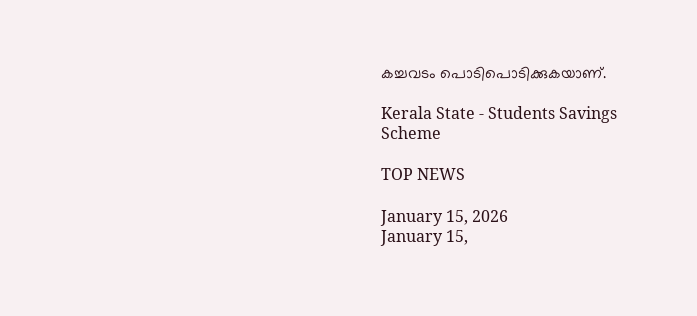കച്ചവടം പൊടിപൊടിക്കുകയാണ്.

Kerala State - Students Savings Scheme

TOP NEWS

January 15, 2026
January 15,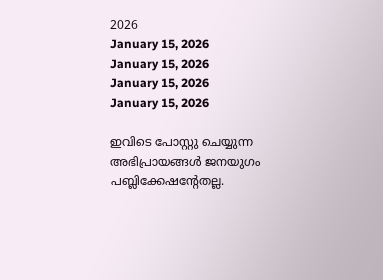2026
January 15, 2026
January 15, 2026
January 15, 2026
January 15, 2026

ഇവിടെ പോസ്റ്റു ചെയ്യുന്ന അഭിപ്രായങ്ങള്‍ ജനയുഗം പബ്ലിക്കേഷന്റേതല്ല.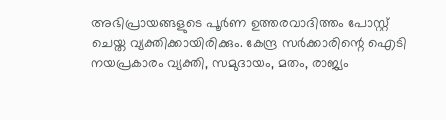അഭിപ്രായങ്ങളുടെ പൂര്‍ണ ഉത്തരവാദിത്തം പോസ്റ്റ് ചെയ്ത വ്യക്തിക്കായിരിക്കും. കേന്ദ്ര സര്‍ക്കാരിന്റെ ഐടി നയപ്രകാരം വ്യക്തി, സമുദായം, മതം, രാജ്യം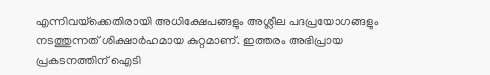എന്നിവയ്‌ക്കെതിരായി അധിക്ഷേപങ്ങളും അശ്ലീല പദപ്രയോഗങ്ങളും നടത്തുന്നത് ശിക്ഷാര്‍ഹമായ കുറ്റമാണ്. ഇത്തരം അഭിപ്രായ പ്രകടനത്തിന് ഐടി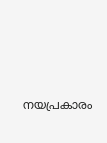നയപ്രകാരം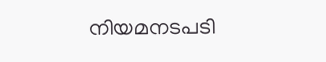നിയമനടപടി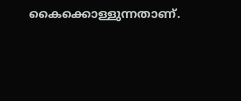കൈക്കൊള്ളുന്നതാണ്.